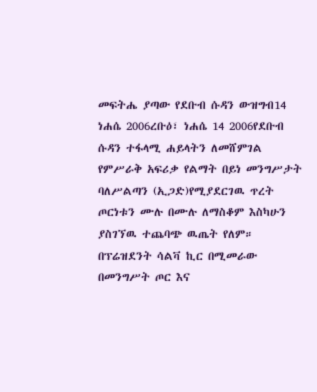መፍትሔ ያጣው የደቡብ ሱዳን ውዝግብ14 ነሐሴ 2006ረቡዕ፣ ነሐሴ 14 2006የደቡብ ሱዳን ተፋላሚ ሐይላትን ለመሸምገል የምሥራቅ አፍሪቃ የልማት በይነ መንግሥታት ባለሥልጣን (ኢጋድ)የሚያደርገዉ ጥረት ጦርነቱን ሙሉ በሙሉ ለማስቆም እስካሁን ያስገኘዉ ተጨባጭ ዉጤት የለም። በፕሬዝደንት ሳልቫ ኪር በሚመራው በመንግሥት ጦር እና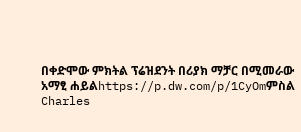በቀድሞው ምክትል ፕሬዝደንት በሪያክ ማቻር በሚመራው አማፂ ሐይልhttps://p.dw.com/p/1CyOmምስል Charles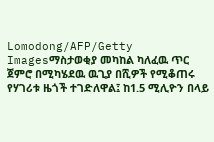Lomodong/AFP/Getty Imagesማስታወቂያ መካከል ካለፈዉ ጥር ጀምሮ በሚካሄደዉ ዉጊያ በሺዎች የሚቆጠሩ የሃገሪቱ ዜጎች ተገድለዋል፤ ከ1.5 ሚሊዮን በላይ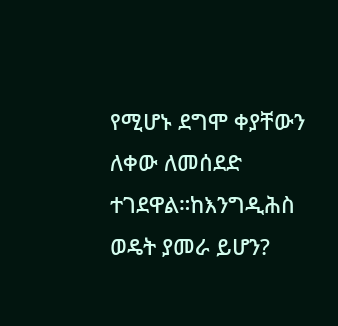የሚሆኑ ደግሞ ቀያቸውን ለቀው ለመሰደድ ተገደዋል።ከእንግዲሕስ ወዴት ያመራ ይሆን?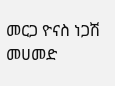መርጋ ዮናስ ነጋሽ መሀመድ